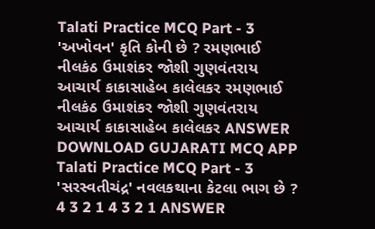Talati Practice MCQ Part - 3 'અખોવન' કૃતિ કોની છે ? રમણભાઈ નીલકંઠ ઉમાશંકર જોશી ગુણવંતરાય આચાર્ય કાકાસાહેબ કાલેલકર રમણભાઈ નીલકંઠ ઉમાશંકર જોશી ગુણવંતરાય આચાર્ય કાકાસાહેબ કાલેલકર ANSWER DOWNLOAD GUJARATI MCQ APP
Talati Practice MCQ Part - 3 'સરસ્વતીચંદ્ર' નવલકથાના કેટલા ભાગ છે ? 4 3 2 1 4 3 2 1 ANSWER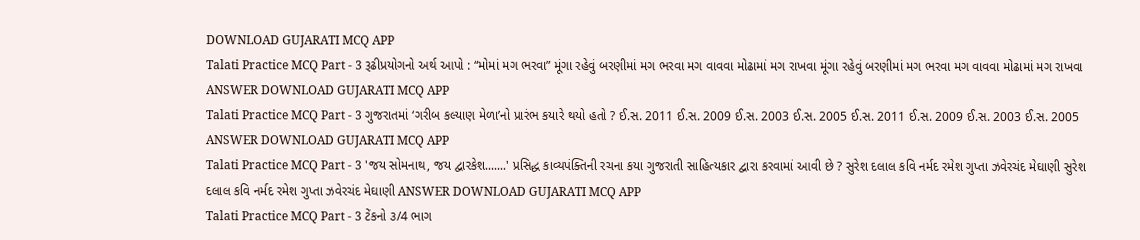DOWNLOAD GUJARATI MCQ APP
Talati Practice MCQ Part - 3 રૂઢીપ્રયોગનો અર્થ આપો : “મોમાં મગ ભરવા” મૂંગા રહેવું બરણીમાં મગ ભરવા મગ વાવવા મોઢામાં મગ રાખવા મૂંગા રહેવું બરણીમાં મગ ભરવા મગ વાવવા મોઢામાં મગ રાખવા ANSWER DOWNLOAD GUJARATI MCQ APP
Talati Practice MCQ Part - 3 ગુજરાતમાં ‘ગરીબ કલ્યાણ મેળા’નો પ્રારંભ કયારે થયો હતો ? ઈ.સ. 2011 ઈ.સ. 2009 ઈ.સ. 2003 ઈ.સ. 2005 ઈ.સ. 2011 ઈ.સ. 2009 ઈ.સ. 2003 ઈ.સ. 2005 ANSWER DOWNLOAD GUJARATI MCQ APP
Talati Practice MCQ Part - 3 'જય સોમનાથ, જય દ્વારકેશ.......' પ્રસિદ્ધ કાવ્યપંક્તિની રચના કયા ગુજરાતી સાહિત્યકાર દ્વારા કરવામાં આવી છે ? સુરેશ દલાલ કવિ નર્મદ રમેશ ગુપ્તા ઝવેરચંદ મેઘાણી સુરેશ દલાલ કવિ નર્મદ રમેશ ગુપ્તા ઝવેરચંદ મેઘાણી ANSWER DOWNLOAD GUJARATI MCQ APP
Talati Practice MCQ Part - 3 ટેંકનો ૩/4 ભાગ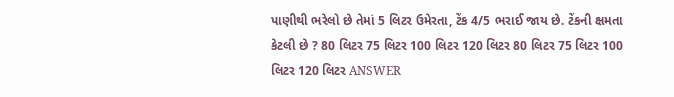પાણીથી ભરેલો છે તેમાં 5 લિટર ઉમેરતા, ટેંક 4/5 ભરાઈ જાય છે. ટેંકની ક્ષમતા કેટલી છે ? 80 લિટર 75 લિટર 100 લિટર 120 લિટર 80 લિટર 75 લિટર 100 લિટર 120 લિટર ANSWER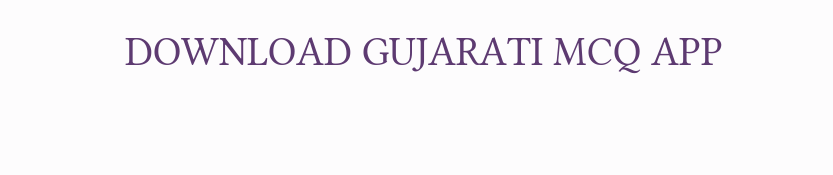DOWNLOAD GUJARATI MCQ APP